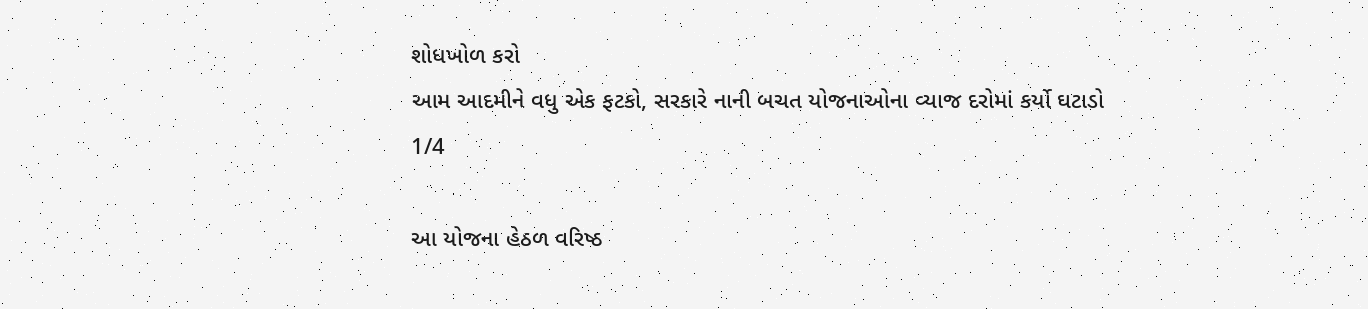શોધખોળ કરો
આમ આદમીને વધુ એક ફટકો, સરકારે નાની બચત યોજનાઓના વ્યાજ દરોમાં કર્યો ઘટાડો
1/4

આ યોજના હેઠળ વરિષ્ઠ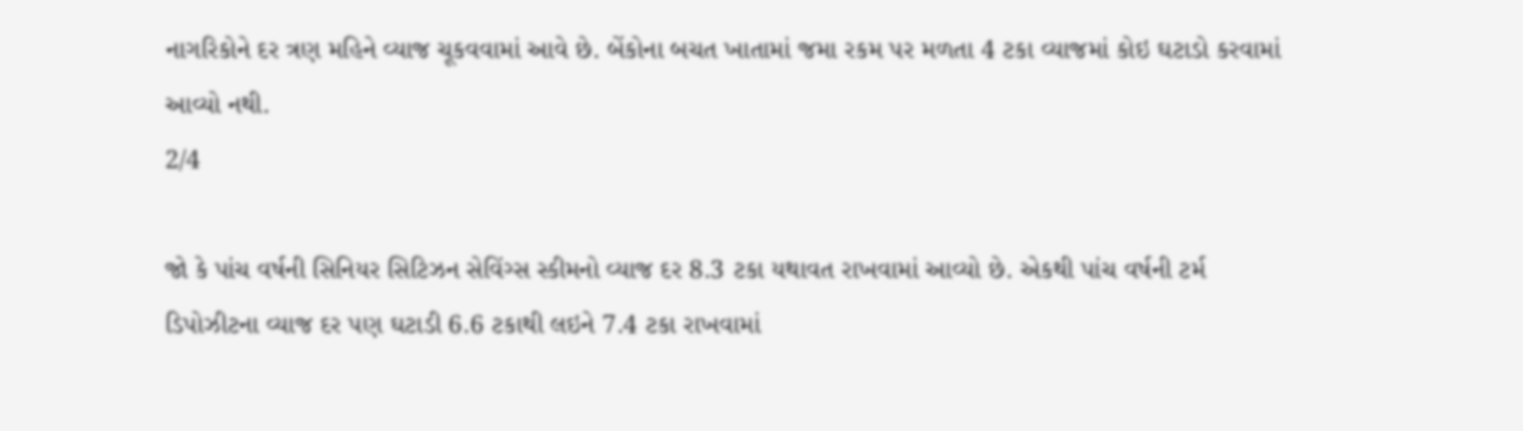નાગરિકોને દર ત્રણ મહિને વ્યાજ ચૂકવવામાં આવે છે. બેંકોના બચત ખાતામાં જમા રકમ પર મળતા 4 ટકા વ્યાજમાં કોઇ ઘટાડો કરવામાં આવ્યો નથી.
2/4

જો કે પાંચ વર્ષની સિનિયર સિટિઝન સેવિંગ્સ સ્કીમનો વ્યાજ દર 8.3 ટકા યથાવત રાખવામાં આવ્યો છે. એકથી પાંચ વર્ષની ટર્મ ડિપોઝીટના વ્યાજ દર પણ ઘટાડી 6.6 ટકાથી લઇને 7.4 ટકા રાખવામાં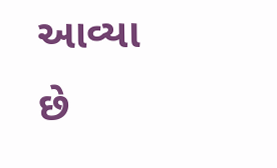આવ્યા છે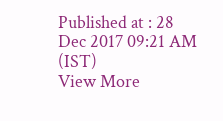Published at : 28 Dec 2017 09:21 AM (IST)
View More